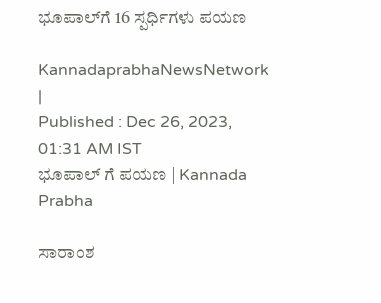ಭೂಪಾಲ್‌ಗೆ 16 ಸ್ಪರ್ಧಿಗಳು ಪಯಣ

KannadaprabhaNewsNetwork |
Published : Dec 26, 2023, 01:31 AM IST
ಭೂಪಾಲ್ ಗೆ ಪಯಣ | Kannada Prabha

ಸಾರಾಂಶ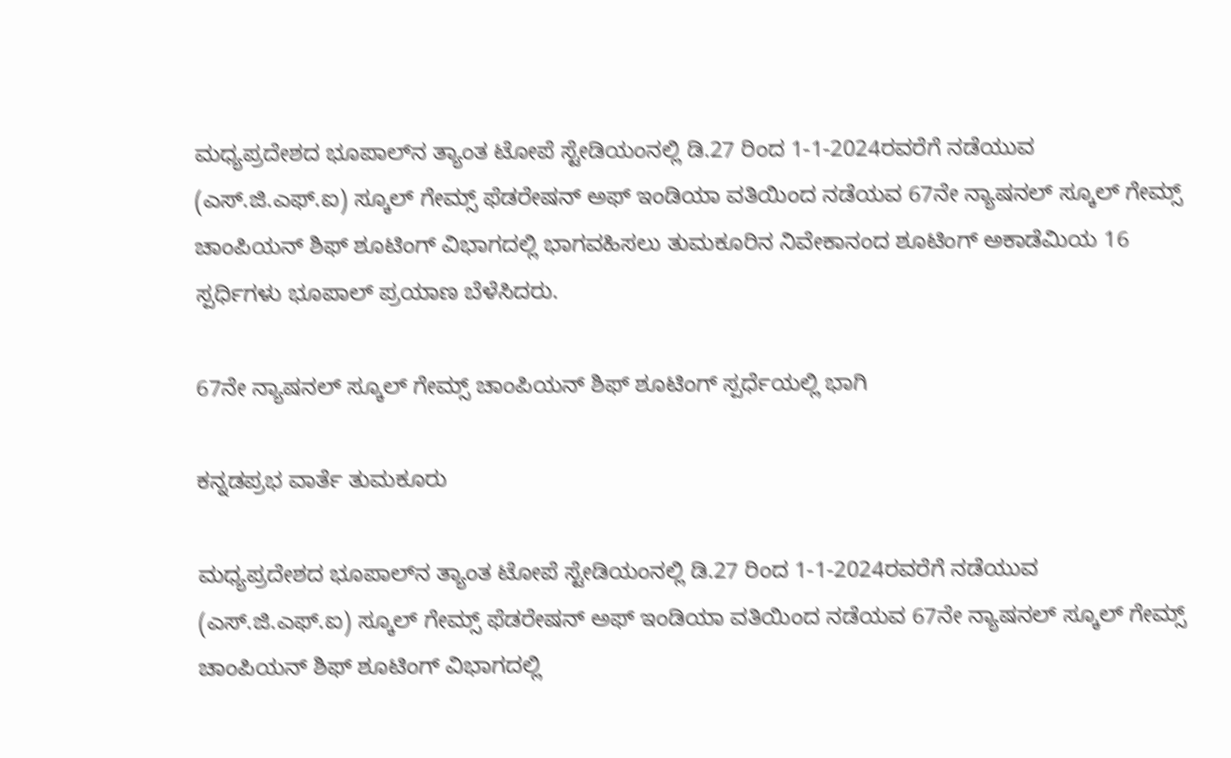ಮಧ್ಯಪ್ರದೇಶದ ಭೂಪಾಲ್‌ನ ತ್ಯಾಂತ ಟೋಪೆ ಸ್ಟೇಡಿಯಂನಲ್ಲಿ ಡಿ.27 ರಿಂದ 1-1-2024ರವರೆಗೆ ನಡೆಯುವ (ಎಸ್.ಜಿ.ಎಫ್.ಐ) ಸ್ಕೂಲ್ ಗೇಮ್ಸ್ ಫೆಡರೇಷನ್ ಅಫ್ ಇಂಡಿಯಾ ವತಿಯಿಂದ ನಡೆಯವ 67ನೇ ನ್ಯಾಷನಲ್ ಸ್ಕೂಲ್ ಗೇಮ್ಸ್ ಚಾಂಪಿಯನ್ ಶಿಫ್ ಶೂಟಿಂಗ್ ವಿಭಾಗದಲ್ಲಿ ಭಾಗವಹಿಸಲು ತುಮಕೂರಿನ ನಿವೇಕಾನಂದ ಶೂಟಿಂಗ್ ಅಕಾಡೆಮಿಯ 16 ಸ್ಪರ್ಧಿಗಳು ಭೂಪಾಲ್ ಪ್ರಯಾಣ ಬೆಳೆಸಿದರು.

67ನೇ ನ್ಯಾಷನಲ್ ಸ್ಕೂಲ್ ಗೇಮ್ಸ್ ಚಾಂಪಿಯನ್ ಶಿಫ್ ಶೂಟಿಂಗ್ ಸ್ಪರ್ಧೆಯಲ್ಲಿ ಭಾಗಿ

ಕನ್ನಡಪ್ರಭ ವಾರ್ತೆ ತುಮಕೂರು

ಮಧ್ಯಪ್ರದೇಶದ ಭೂಪಾಲ್‌ನ ತ್ಯಾಂತ ಟೋಪೆ ಸ್ಟೇಡಿಯಂನಲ್ಲಿ ಡಿ.27 ರಿಂದ 1-1-2024ರವರೆಗೆ ನಡೆಯುವ (ಎಸ್.ಜಿ.ಎಫ್.ಐ) ಸ್ಕೂಲ್ ಗೇಮ್ಸ್ ಫೆಡರೇಷನ್ ಅಫ್ ಇಂಡಿಯಾ ವತಿಯಿಂದ ನಡೆಯವ 67ನೇ ನ್ಯಾಷನಲ್ ಸ್ಕೂಲ್ ಗೇಮ್ಸ್ ಚಾಂಪಿಯನ್ ಶಿಫ್ ಶೂಟಿಂಗ್ ವಿಭಾಗದಲ್ಲಿ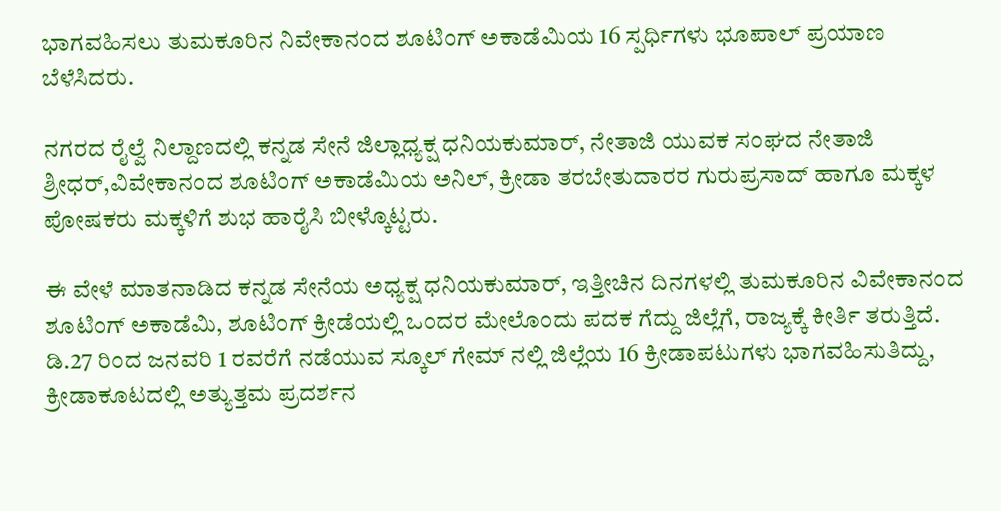ಭಾಗವಹಿಸಲು ತುಮಕೂರಿನ ನಿವೇಕಾನಂದ ಶೂಟಿಂಗ್ ಅಕಾಡೆಮಿಯ 16 ಸ್ಪರ್ಧಿಗಳು ಭೂಪಾಲ್ ಪ್ರಯಾಣ ಬೆಳೆಸಿದರು.

ನಗರದ ರೈಲ್ವೆ ನಿಲ್ದಾಣದಲ್ಲಿ ಕನ್ನಡ ಸೇನೆ ಜಿಲ್ಲಾಧ್ಯಕ್ಷ ಧನಿಯಕುಮಾರ್, ನೇತಾಜಿ ಯುವಕ ಸಂಘದ ನೇತಾಜಿ ಶ್ರೀಧರ್,ವಿವೇಕಾನಂದ ಶೂಟಿಂಗ್ ಅಕಾಡೆಮಿಯ ಅನಿಲ್, ಕ್ರೀಡಾ ತರಬೇತುದಾರರ ಗುರುಪ್ರಸಾದ್ ಹಾಗೂ ಮಕ್ಕಳ ಪೋಷಕರು ಮಕ್ಕಳಿಗೆ ಶುಭ ಹಾರೈಸಿ ಬೀಳ್ಕೊಟ್ಟರು.

ಈ ವೇಳೆ ಮಾತನಾಡಿದ ಕನ್ನಡ ಸೇನೆಯ ಅಧ್ಯಕ್ಷ ಧನಿಯಕುಮಾರ್, ಇತ್ತೀಚಿನ ದಿನಗಳಲ್ಲಿ ತುಮಕೂರಿನ ವಿವೇಕಾನಂದ ಶೂಟಿಂಗ್ ಅಕಾಡೆಮಿ, ಶೂಟಿಂಗ್ ಕ್ರೀಡೆಯಲ್ಲಿ ಒಂದರ ಮೇಲೊಂದು ಪದಕ ಗೆದ್ದು ಜಿಲ್ಲೆಗೆ, ರಾಜ್ಯಕ್ಕೆ ಕೀರ್ತಿ ತರುತ್ತಿದೆ. ಡಿ.27 ರಿಂದ ಜನವರಿ 1 ರವರೆಗೆ ನಡೆಯುವ ಸ್ಕೂಲ್ ಗೇಮ್ ನಲ್ಲಿ ಜಿಲ್ಲೆಯ 16 ಕ್ರೀಡಾಪಟುಗಳು ಭಾಗವಹಿಸುತಿದ್ದು, ಕ್ರೀಡಾಕೂಟದಲ್ಲಿ ಅತ್ಯುತ್ತಮ ಪ್ರದರ್ಶನ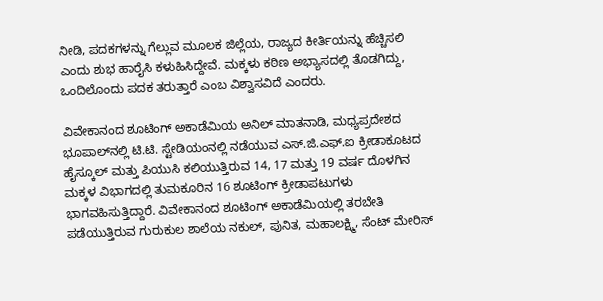ನೀಡಿ, ಪದಕಗಳನ್ನು ಗೆಲ್ಲುವ ಮೂಲಕ ಜಿಲ್ಲೆಯ, ರಾಜ್ಯದ ಕೀರ್ತಿಯನ್ನು ಹೆಚ್ಚಿಸಲಿ ಎಂದು ಶುಭ ಹಾರೈಸಿ ಕಳುಹಿಸಿದ್ದೇವೆ. ಮಕ್ಕಳು ಕಠಿಣ ಅಭ್ಯಾಸದಲ್ಲಿ ತೊಡಗಿದ್ದು, ಒಂದಿಲೊಂದು ಪದಕ ತರುತ್ತಾರೆ ಎಂಬ ವಿಶ್ವಾಸವಿದೆ ಎಂದರು.

ವಿವೇಕಾನಂದ ಶೂಟಿಂಗ್ ಅಕಾಡೆಮಿಯ ಅನಿಲ್ ಮಾತನಾಡಿ, ಮಧ್ಯಪ್ರದೇಶದ ಭೂಪಾಲ್‌ನಲ್ಲಿ ಟಿ.ಟಿ. ಸ್ಟೇಡಿಯಂನಲ್ಲಿ ನಡೆಯುವ ಎಸ್.ಜಿ.ಎಫ್.ಐ ಕ್ರೀಡಾಕೂಟದ ಹೈಸ್ಕೂಲ್ ಮತ್ತು ಪಿಯುಸಿ ಕಲಿಯುತ್ತಿರುವ 14, 17 ಮತ್ತು 19 ವರ್ಷ ದೊಳಗಿನ ಮಕ್ಕಳ ವಿಭಾಗದಲ್ಲಿ ತುಮಕೂರಿನ 16 ಶೂಟಿಂಗ್ ಕ್ರೀಡಾಪಟುಗಳು ಭಾಗವಹಿಸುತ್ತಿದ್ದಾರೆ. ವಿವೇಕಾನಂದ ಶೂಟಿಂಗ್ ಅಕಾಡೆಮಿಯಲ್ಲಿ ತರಬೇತಿ ಪಡೆಯುತ್ತಿರುವ ಗುರುಕುಲ ಶಾಲೆಯ ನಕುಲ್, ಪುನಿತ, ಮಹಾಲಕ್ಷ್ಮಿ, ಸೆಂಟ್ ಮೇರಿಸ್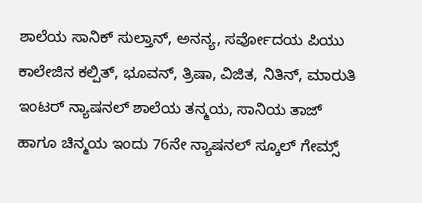ಶಾಲೆಯ ಸಾನಿಕ್ ಸುಲ್ತಾನ್, ಅನನ್ಯ, ಸರ್ವೋದಯ ಪಿಯು ಕಾಲೇಜಿನ ಕಲ್ಪಿತ್, ಭೂವನ್, ತ್ರಿಷಾ, ವಿಜಿತ, ನಿತಿನ್, ಮಾರುತಿ ಇಂಟರ್ ನ್ಯಾಷನಲ್ ಶಾಲೆಯ ತನ್ಮಯ, ಸಾನಿಯ ತಾಜ್ ಹಾಗೂ ಚಿನ್ಮಯ ಇಂದು 76ನೇ ನ್ಯಾಷನಲ್ ಸ್ಕೂಲ್ ಗೇಮ್ಸ್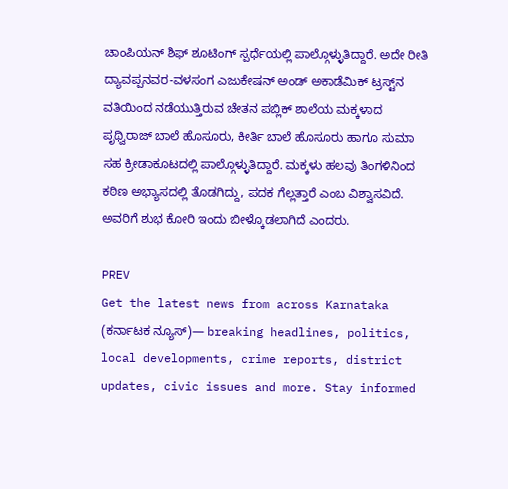ಚಾಂಪಿಯನ್ ಶಿಫ್ ಶೂಟಿಂಗ್ ಸ್ಪರ್ಧೆಯಲ್ಲಿ ಪಾಲ್ಗೊಳ್ಳುತಿದ್ದಾರೆ. ಅದೇ ರೀತಿ ದ್ಯಾವಪ್ಪನವರ-ವಳಸಂಗ ಎಜುಕೇಷನ್ ಅಂಡ್ ಅಕಾಡೆಮಿಕ್ ಟ್ರಸ್ಟ್‌ನ ವತಿಯಿಂದ ನಡೆಯುತ್ತಿರುವ ಚೇತನ ಪಬ್ಲಿಕ್ ಶಾಲೆಯ ಮಕ್ಕಳಾದ ಪೃಥ್ವಿರಾಜ್ ಬಾಲೆ ಹೊಸೂರು, ಕೀರ್ತಿ ಬಾಲೆ ಹೊಸೂರು ಹಾಗೂ ಸುಮಾ ಸಹ ಕ್ರೀಡಾಕೂಟದಲ್ಲಿ ಪಾಲ್ಗೊಳ್ಳುತಿದ್ದಾರೆ. ಮಕ್ಕಳು ಹಲವು ತಿಂಗಳಿನಿಂದ ಕಠಿಣ ಅಭ್ಯಾಸದಲ್ಲಿ ತೊಡಗಿದ್ದು, ಪದಕ ಗೆಲ್ಲತ್ತಾರೆ ಎಂಬ ವಿಶ್ವಾಸವಿದೆ. ಅವರಿಗೆ ಶುಭ ಕೋರಿ ಇಂದು ಬೀಳ್ಕೊಡಲಾಗಿದೆ ಎಂದರು.

PREV
Get the latest news from across Karnataka (ಕರ್ನಾಟಕ ನ್ಯೂಸ್)— breaking headlines, politics, local developments, crime reports, district updates, civic issues and more. Stay informed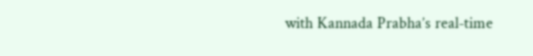with Kannada Prabha’s real‑time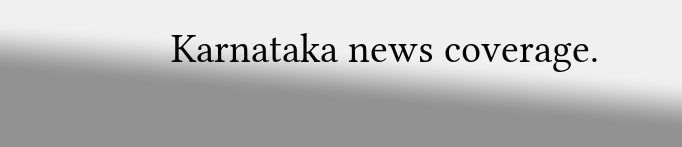Karnataka news coverage.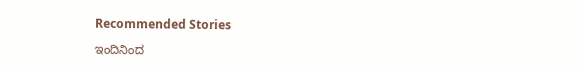Recommended Stories

ಇಂದಿನಿಂದ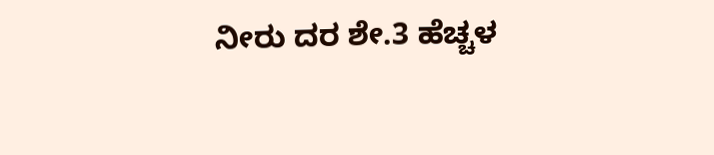ನೀರು ದರ ಶೇ.3 ಹೆಚ್ಚಳ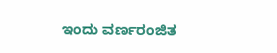ಇಂದು ವರ್ಣರಂಜಿತ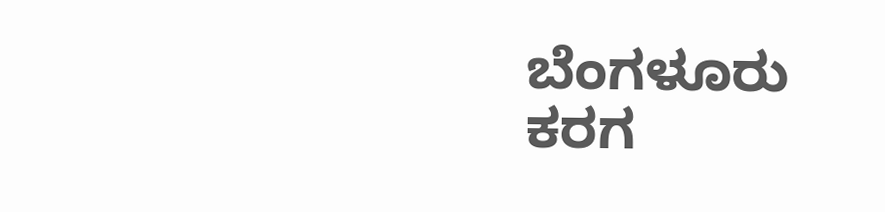ಬೆಂಗಳೂರು ಕರಗ